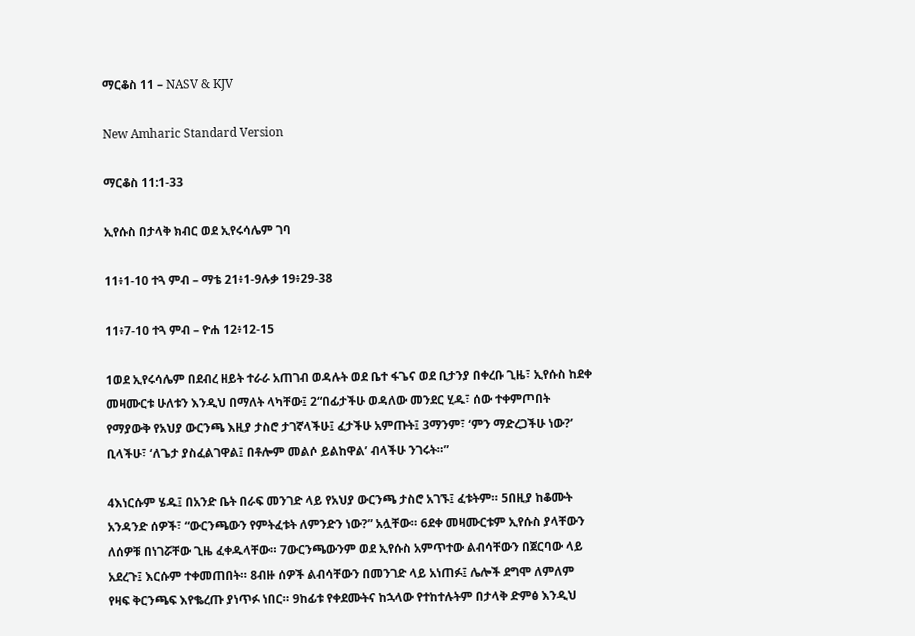ማርቆስ 11 – NASV & KJV

New Amharic Standard Version

ማርቆስ 11:1-33

ኢየሱስ በታላቅ ክብር ወደ ኢየሩሳሌም ገባ

11፥1-10 ተጓ ምብ – ማቴ 21፥1-9ሉቃ 19፥29-38

11፥7-10 ተጓ ምብ – ዮሐ 12፥12-15

1ወደ ኢየሩሳሌም በደብረ ዘይት ተራራ አጠገብ ወዳሉት ወደ ቤተ ፋጌና ወደ ቢታንያ በቀረቡ ጊዜ፣ ኢየሱስ ከደቀ መዛሙርቱ ሁለቱን እንዲህ በማለት ላካቸው፤ 2“በፊታችሁ ወዳለው መንደር ሂዱ፣ ሰው ተቀምጦበት የማያውቅ የአህያ ውርንጫ እዚያ ታስሮ ታገኛላችሁ፤ ፈታችሁ አምጡት፤ 3ማንም፣ ‘ምን ማድረጋችሁ ነው?’ ቢላችሁ፣ ‘ለጌታ ያስፈልገዋል፤ በቶሎም መልሶ ይልከዋል’ ብላችሁ ንገሩት።”

4እነርሱም ሄዱ፤ በአንድ ቤት በራፍ መንገድ ላይ የአህያ ውርንጫ ታስሮ አገኙ፤ ፈቱትም። 5በዚያ ከቆሙት አንዳንድ ሰዎች፣ “ውርንጫውን የምትፈቱት ለምንድን ነው?” አሏቸው። 6ደቀ መዛሙርቱም ኢየሱስ ያላቸውን ለሰዎቹ በነገሯቸው ጊዜ ፈቀዱላቸው። 7ውርንጫውንም ወደ ኢየሱስ አምጥተው ልብሳቸውን በጀርባው ላይ አደረጉ፤ እርሱም ተቀመጠበት። 8ብዙ ሰዎች ልብሳቸውን በመንገድ ላይ አነጠፉ፤ ሌሎች ደግሞ ለምለም የዛፍ ቅርንጫፍ እየቈረጡ ያነጥፉ ነበር። 9ከፊቱ የቀደሙትና ከኋላው የተከተሉትም በታላቅ ድምፅ እንዲህ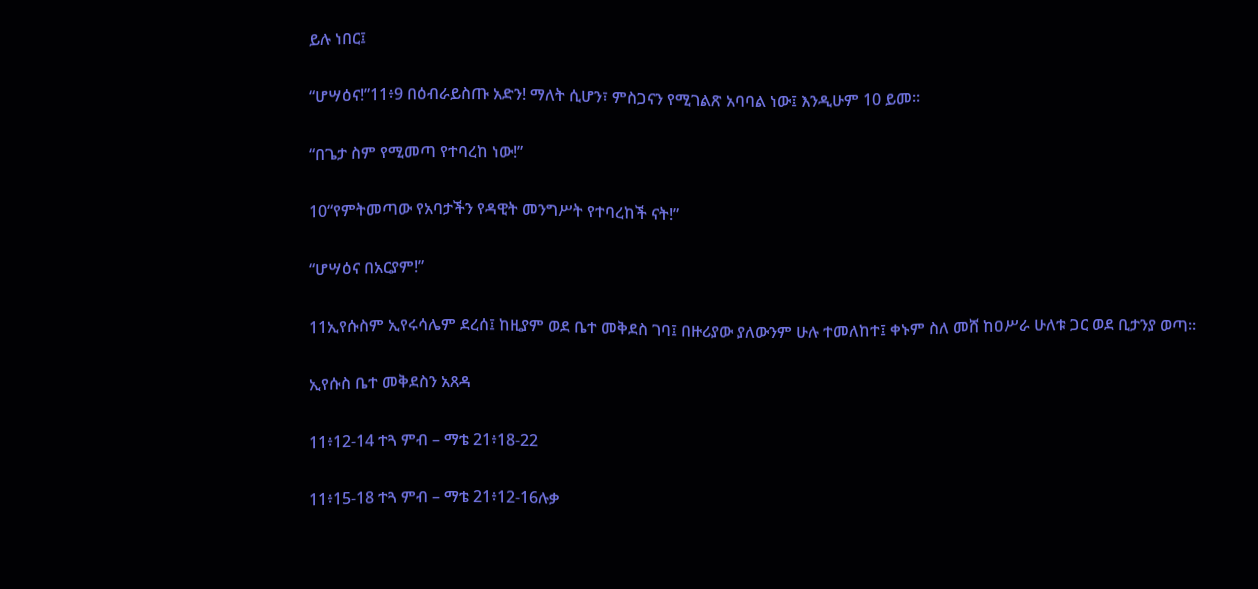ይሉ ነበር፤

“ሆሣዕና!”11፥9 በዕብራይስጡ አድን! ማለት ሲሆን፣ ምስጋናን የሚገልጽ አባባል ነው፤ እንዲሁም 10 ይመ።

“በጌታ ስም የሚመጣ የተባረከ ነው!”

10“የምትመጣው የአባታችን የዳዊት መንግሥት የተባረከች ናት!”

“ሆሣዕና በአርያም!”

11ኢየሱስም ኢየሩሳሌም ደረሰ፤ ከዚያም ወደ ቤተ መቅደስ ገባ፤ በዙሪያው ያለውንም ሁሉ ተመለከተ፤ ቀኑም ስለ መሸ ከዐሥራ ሁለቱ ጋር ወደ ቢታንያ ወጣ።

ኢየሱስ ቤተ መቅደስን አጸዳ

11፥12-14 ተጓ ምብ – ማቴ 21፥18-22

11፥15-18 ተጓ ምብ – ማቴ 21፥12-16ሉቃ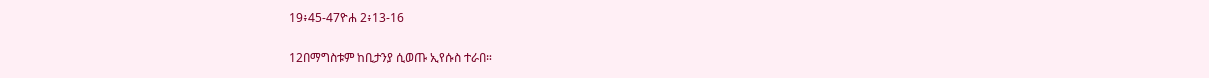19፥45-47ዮሐ 2፥13-16

12በማግስቱም ከቢታንያ ሲወጡ ኢየሱስ ተራበ።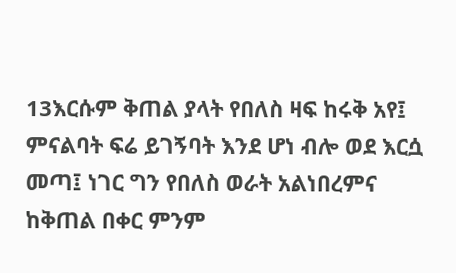13እርሱም ቅጠል ያላት የበለስ ዛፍ ከሩቅ አየ፤ ምናልባት ፍሬ ይገኝባት እንደ ሆነ ብሎ ወደ እርሷ መጣ፤ ነገር ግን የበለስ ወራት አልነበረምና ከቅጠል በቀር ምንም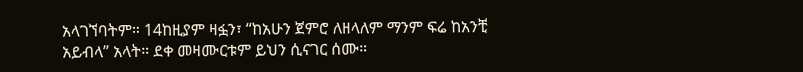አላገኘባትም። 14ከዚያም ዛፏን፣ “ከአሁን ጀምሮ ለዘላለም ማንም ፍሬ ከአንቺ አይብላ” አላት። ደቀ መዛሙርቱም ይህን ሲናገር ሰሙ።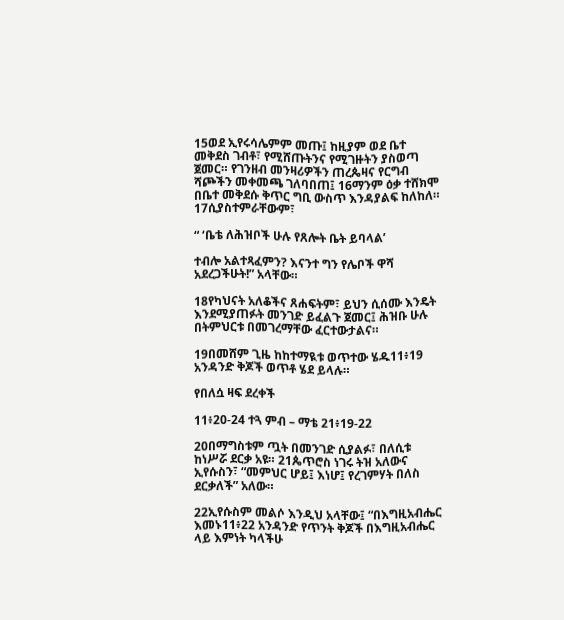15ወደ ኢየሩሳሌምም መጡ፤ ከዚያም ወደ ቤተ መቅደስ ገብቶ፣ የሚሸጡትንና የሚገዙትን ያስወጣ ጀመር። የገንዘብ መንዛሪዎችን ጠረጴዛና የርግብ ሻጮችን መቀመጫ ገለባበጠ፤ 16ማንም ዕቃ ተሸክሞ በቤተ መቅደሱ ቅጥር ግቢ ውስጥ እንዳያልፍ ከለከለ። 17ሲያስተምራቸውም፣

“ ‘ቤቴ ለሕዝቦች ሁሉ የጸሎት ቤት ይባላል’

ተብሎ አልተጻፈምን? እናንተ ግን የሌቦች ዋሻ አደረጋችሁት!” አላቸው።

18የካህናት አለቆችና ጸሐፍትም፣ ይህን ሲሰሙ እንዴት እንደሚያጠፉት መንገድ ይፈልጉ ጀመር፤ ሕዝቡ ሁሉ በትምህርቱ በመገረማቸው ፈርተውታልና።

19በመሸም ጊዜ ከከተማዪቱ ወጥተው ሄዱ11፥19 አንዳንድ ቅጆች ወጥቶ ሄደ ይላሉ።

የበለሷ ዛፍ ደረቀች

11፥20-24 ተጓ ምብ – ማቴ 21፥19-22

20በማግስቱም ጧት በመንገድ ሲያልፉ፣ በለሲቱ ከነሥሯ ደርቃ አዩ። 21ጴጥሮስ ነገሩ ትዝ አለውና ኢየሱስን፣ “መምህር ሆይ፤ እነሆ፤ የረገምሃት በለስ ደርቃለች” አለው።

22ኢየሱስም መልሶ እንዲህ አላቸው፤ “በእግዚአብሔር እመኑ11፥22 አንዳንድ የጥንት ቅጆች በእግዚአብሔር ላይ እምነት ካላችሁ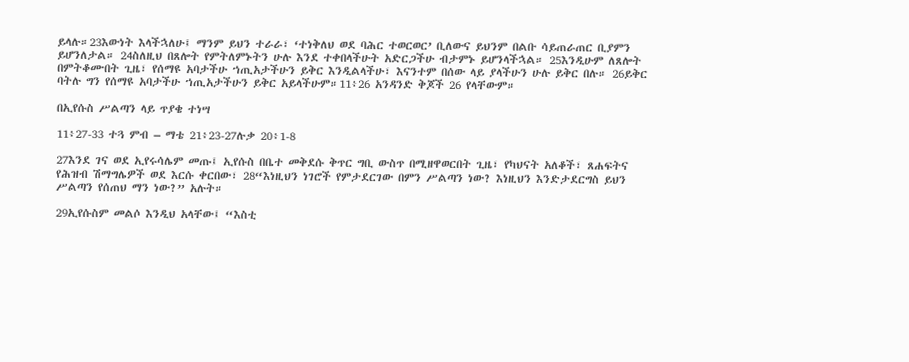ይላሉ።23እውነት እላችኋለሁ፤ ማንም ይህን ተራራ፣ ‘ተነቅለህ ወደ ባሕር ተወርወር’ ቢለውና ይህንም በልቡ ሳይጠራጠር ቢያምን ይሆንለታል። 24ስለዚህ በጸሎት የምትለምኑትን ሁሉ እንደ ተቀበላችሁት አድርጋችሁ ብታምኑ ይሆንላችኋል። 25እንዲሁም ለጸሎት በምትቆሙበት ጊዜ፣ የሰማዩ አባታችሁ ኀጢአታችሁን ይቅር እንዲልላችሁ፣ እናንተም በሰው ላይ ያላችሁን ሁሉ ይቅር በሉ። 26ይቅር ባትሉ ግን የሰማዩ አባታችሁ ኀጢአታችሁን ይቅር አይላችሁም።11፥26 አንዳንድ ቅጆች 26 የላቸውም።

በኢየሱስ ሥልጣን ላይ ጥያቄ ተነሣ

11፥27-33 ተጓ ምብ – ማቴ 21፥23-27ሉቃ 20፥1-8

27እንደ ገና ወደ ኢየሩሳሌም መጡ፤ ኢየሱስ በቤተ መቅደሱ ቅጥር ግቢ ውስጥ በሚዘዋወርበት ጊዜ፣ የካህናት አለቆች፣ ጸሐፍትና የሕዝብ ሽማግሌዎች ወደ እርሱ ቀርበው፣ 28“እነዚህን ነገሮች የምታደርገው በምን ሥልጣን ነው? እነዚህን እንድታደርግስ ይህን ሥልጣን የሰጠህ ማን ነው?” አሉት።

29ኢየሱስም መልሶ እንዲህ አላቸው፤ “እስቲ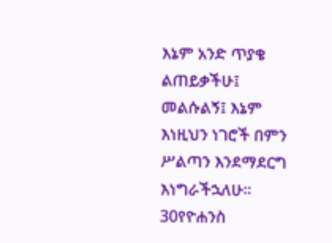እኔም አንድ ጥያቄ ልጠይቃችሁ፤ መልሱልኝ፤ እኔም እነዚህን ነገሮች በምን ሥልጣን እንደማደርግ እነግራችኋለሁ። 30የዮሐንስ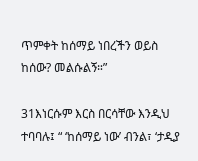ጥምቀት ከሰማይ ነበረችን ወይስ ከሰው? መልሱልኝ።”

31እነርሱም እርስ በርሳቸው እንዲህ ተባባሉ፤ “ ‘ከሰማይ ነው’ ብንል፣ ‘ታዲያ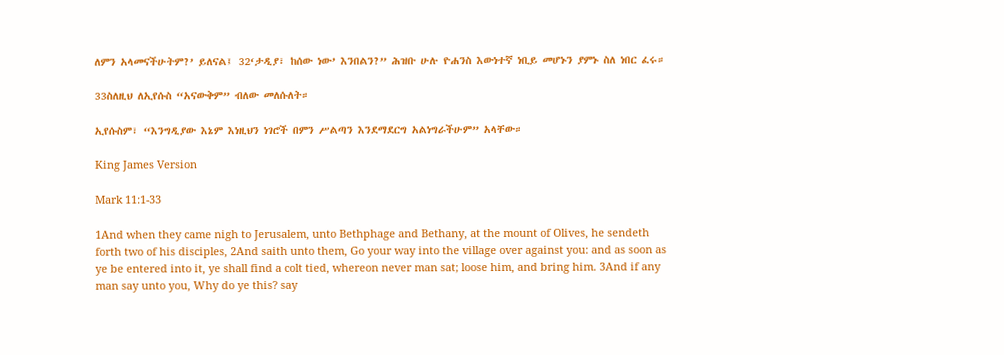ለምን አላመናችሁትም?’ ይለናል፤ 32‘ታዲያ፣ ከሰው ነው’ እንበልን?” ሕዝቡ ሁሉ ዮሐንስ እውነተኛ ነቢይ መሆኑን ያምኑ ስለ ነበር ፈሩ።

33ስለዚህ ለኢየሱስ “አናውቅም” ብለው መለሱለት።

ኢየሱስም፣ “እንግዲያው እኔም እነዚህን ነገሮች በምን ሥልጣን እንደማደርግ አልነግራችሁም” አላቸው።

King James Version

Mark 11:1-33

1And when they came nigh to Jerusalem, unto Bethphage and Bethany, at the mount of Olives, he sendeth forth two of his disciples, 2And saith unto them, Go your way into the village over against you: and as soon as ye be entered into it, ye shall find a colt tied, whereon never man sat; loose him, and bring him. 3And if any man say unto you, Why do ye this? say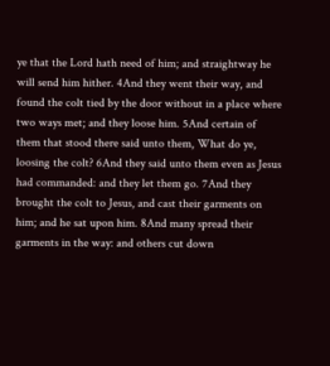ye that the Lord hath need of him; and straightway he will send him hither. 4And they went their way, and found the colt tied by the door without in a place where two ways met; and they loose him. 5And certain of them that stood there said unto them, What do ye, loosing the colt? 6And they said unto them even as Jesus had commanded: and they let them go. 7And they brought the colt to Jesus, and cast their garments on him; and he sat upon him. 8And many spread their garments in the way: and others cut down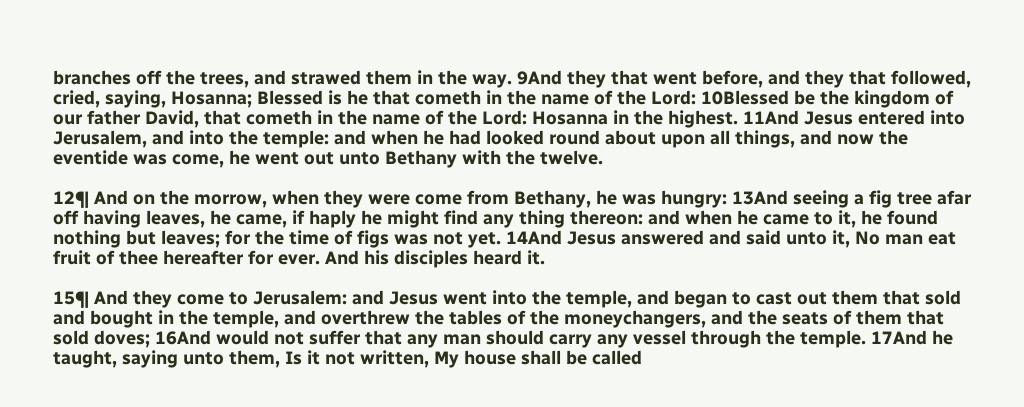branches off the trees, and strawed them in the way. 9And they that went before, and they that followed, cried, saying, Hosanna; Blessed is he that cometh in the name of the Lord: 10Blessed be the kingdom of our father David, that cometh in the name of the Lord: Hosanna in the highest. 11And Jesus entered into Jerusalem, and into the temple: and when he had looked round about upon all things, and now the eventide was come, he went out unto Bethany with the twelve.

12¶ And on the morrow, when they were come from Bethany, he was hungry: 13And seeing a fig tree afar off having leaves, he came, if haply he might find any thing thereon: and when he came to it, he found nothing but leaves; for the time of figs was not yet. 14And Jesus answered and said unto it, No man eat fruit of thee hereafter for ever. And his disciples heard it.

15¶ And they come to Jerusalem: and Jesus went into the temple, and began to cast out them that sold and bought in the temple, and overthrew the tables of the moneychangers, and the seats of them that sold doves; 16And would not suffer that any man should carry any vessel through the temple. 17And he taught, saying unto them, Is it not written, My house shall be called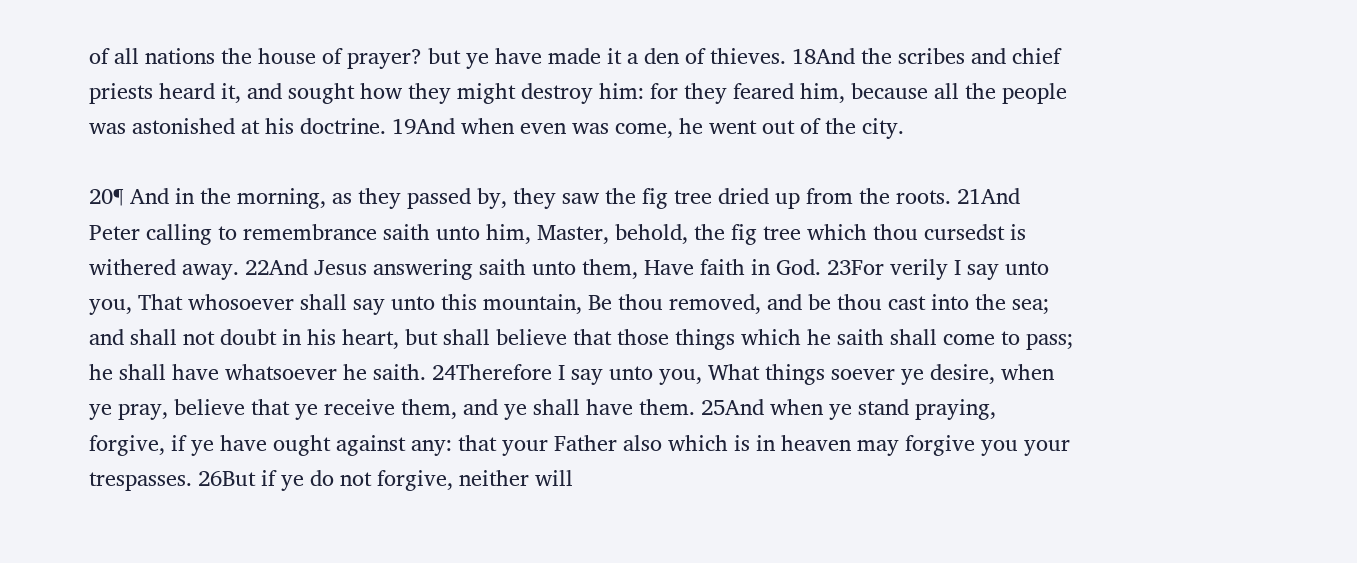of all nations the house of prayer? but ye have made it a den of thieves. 18And the scribes and chief priests heard it, and sought how they might destroy him: for they feared him, because all the people was astonished at his doctrine. 19And when even was come, he went out of the city.

20¶ And in the morning, as they passed by, they saw the fig tree dried up from the roots. 21And Peter calling to remembrance saith unto him, Master, behold, the fig tree which thou cursedst is withered away. 22And Jesus answering saith unto them, Have faith in God. 23For verily I say unto you, That whosoever shall say unto this mountain, Be thou removed, and be thou cast into the sea; and shall not doubt in his heart, but shall believe that those things which he saith shall come to pass; he shall have whatsoever he saith. 24Therefore I say unto you, What things soever ye desire, when ye pray, believe that ye receive them, and ye shall have them. 25And when ye stand praying, forgive, if ye have ought against any: that your Father also which is in heaven may forgive you your trespasses. 26But if ye do not forgive, neither will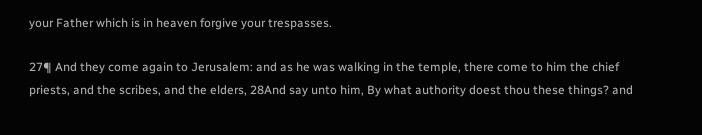your Father which is in heaven forgive your trespasses.

27¶ And they come again to Jerusalem: and as he was walking in the temple, there come to him the chief priests, and the scribes, and the elders, 28And say unto him, By what authority doest thou these things? and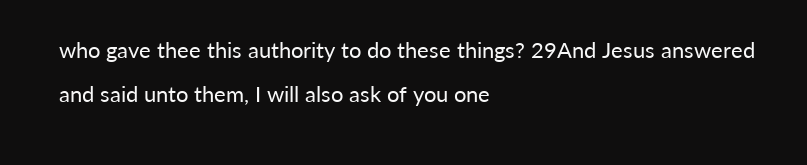who gave thee this authority to do these things? 29And Jesus answered and said unto them, I will also ask of you one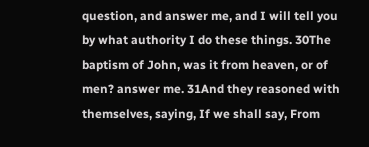question, and answer me, and I will tell you by what authority I do these things. 30The baptism of John, was it from heaven, or of men? answer me. 31And they reasoned with themselves, saying, If we shall say, From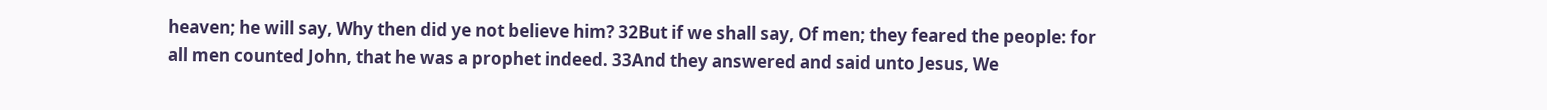heaven; he will say, Why then did ye not believe him? 32But if we shall say, Of men; they feared the people: for all men counted John, that he was a prophet indeed. 33And they answered and said unto Jesus, We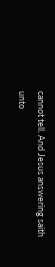cannot tell. And Jesus answering saith unto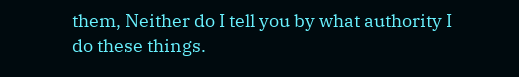them, Neither do I tell you by what authority I do these things.